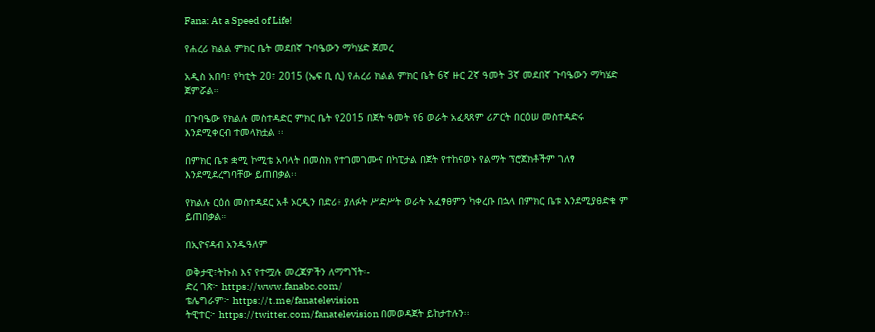Fana: At a Speed of Life!

የሐረሪ ክልል ምክር ቤት መደበኛ ጉባዔውን ማካሄድ ጀመረ

አዲስ አበባ፣ የካቲት 20፣ 2015 (ኤፍ ቢ ሲ) የሐረሪ ክልል ምክር ቤት 6ኛ ዙር 2ኛ ዓመት 3ኛ መደበኛ ጉባዔውን ማካሄድ ጀምሯል።

በጉባዔው የክልሉ መስተዳድር ምክር ቤት የ2015 በጀት ዓመት የ6 ወራት አፈጻጸም ሪፖርት በርዕሠ መስተዳድሩ እንደሚቀርብ ተመላክቷል ፡፡

በምክር ቤቱ ቋሚ ኮሚቴ አባላት በመስክ የተገመገሙና በካፒታል በጀት የተከናወኑ የልማት ፕሮጀክቶችም ገለፃ እንደሚደረግባቸው ይጠበቃል፡፡

የክልሉ ርዕሰ መስተዳደር አቶ ኦርዲን በድሪ፥ ያለፉት ሥድሥት ወራት አፈፃፀምን ካቀረቡ በኋላ በምክር ቤቱ እንደሚያፀድቁ ም ይጠበቃል።

በኢዮናዳብ አንዱዓለም

ወቅታዊ፣ትኩስ እና የተሟሉ መረጃዎችን ለማግኘት፡-
ድረ ገጽ፦ https://www.fanabc.com/
ቴሌግራም፦ https://t.me/fanatelevision
ትዊተር፦ https://twitter.com/fanatelevision በመወዳጀት ይከታተሉን፡፡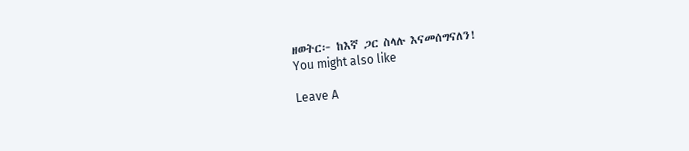ዘወትር፦ ከእኛ ጋር ስላሉ እናመሰግናለን!
You might also like

Leave A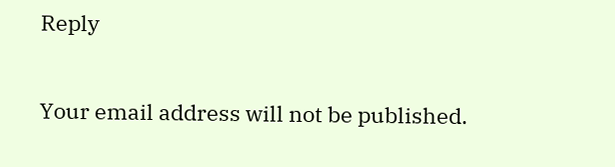Reply

Your email address will not be published.